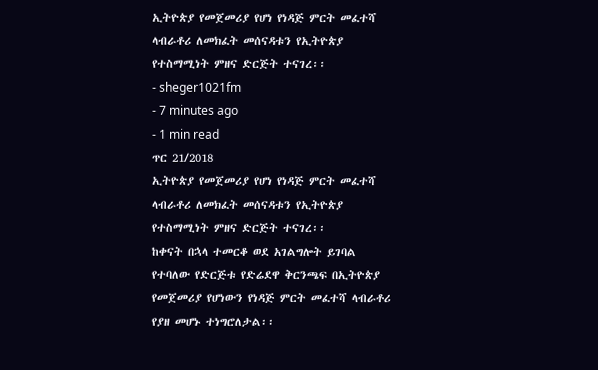ኢትዮጵያ የመጀመሪያ የሆነ የነዳጅ ምርት መፈተሻ ላብራቶሪ ለመክፈት መሰናዳቱን የኢትዮጵያ የተስማሚነት ምዘና ድርጅት ተናገረ፡፡
- sheger1021fm
- 7 minutes ago
- 1 min read
ጥር 21/2018
ኢትዮጵያ የመጀመሪያ የሆነ የነዳጅ ምርት መፈተሻ ላብራቶሪ ለመክፈት መሰናዳቱን የኢትዮጵያ የተስማሚነት ምዘና ድርጅት ተናገረ፡፡
ከቀናት በኋላ ተመርቆ ወደ አገልግሎት ይገባል የተባለው የድርጅቱ የድሬደዋ ቅርንጫፍ በኢትዮጵያ የመጀመሪያ የሆነውን የነዳጅ ምርት መፈተሻ ላብራቶሪ የያዘ መሆኑ ተነግሮለታል፡፡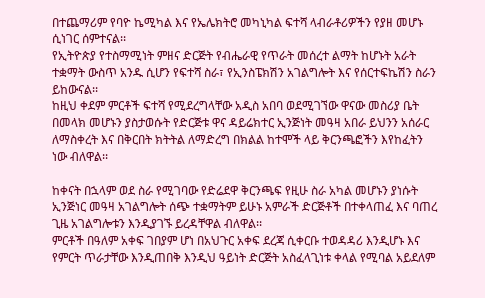በተጨማሪም የባዮ ኬሚካል እና የኤሌክትሮ መካኒካል ፍተሻ ላብራቶሪዎችን የያዘ መሆኑ ሲነገር ሰምተናል፡፡
የኢትዮጵያ የተስማሚነት ምዘና ድርጅት የብሔራዊ የጥራት መሰረተ ልማት ከሆኑት አራት ተቋማት ውስጥ አንዱ ሲሆን የፍተሻ ስራ፣ የኢንስፔክሽን አገልግሎት እና የሰርተፍኬሽን ስራን ይከውናል፡፡
ከዚህ ቀደም ምርቶች ፍተሻ የሚደረግላቸው አዲስ አበባ ወደሚገኘው ዋናው መስሪያ ቤት በመላክ መሆኑን ያስታወሱት የድርጅቱ ዋና ዳይሬክተር ኢንጅነት መዓዛ አበራ ይህንን አሰራር ለማስቀረት እና በቅርበት ክትትል ለማድረግ በክልል ከተሞች ላይ ቅርንጫፎችን እየከፈትን ነው ብለዋል፡፡

ከቀናት በኋላም ወደ ስራ የሚገባው የድሬደዋ ቅርንጫፍ የዚሁ ስራ አካል መሆኑን ያነሱት ኢንጅነር መዓዛ አገልግሎት ሰጭ ተቋማትም ይሁኑ አምራች ድርጅቶች በተቀላጠፈ እና ባጠረ ጊዜ አገልግሎቱን እንዲያገኙ ይረዳቸዋል ብለዋል፡፡
ምርቶች በዓለም አቀፍ ገበያም ሆነ በአህጉር አቀፍ ደረጃ ሲቀርቡ ተወዳዳሪ እንዲሆኑ እና የምርት ጥራታቸው እንዲጠበቅ እንዲህ ዓይነት ድርጅት አስፈላጊነቱ ቀላል የሚባል አይደለም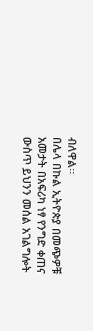ብለዋል፡፡
በሌላ በኩል ኢትዮጵያ በመጭዎቹ አመታት በአፍሪካ ነፃ የንግድ ቀጠና ውስጥ ይህንን መሰል አገልግሎት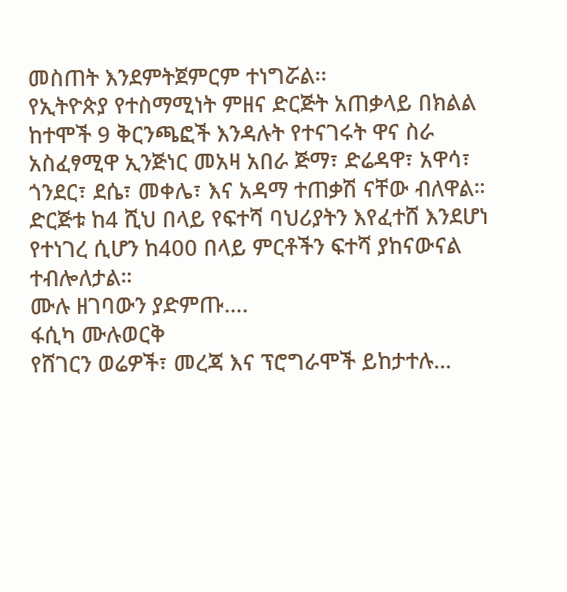መስጠት እንደምትጀምርም ተነግሯል፡፡
የኢትዮጵያ የተስማሚነት ምዘና ድርጅት አጠቃላይ በክልል ከተሞች 9 ቅርንጫፎች እንዳሉት የተናገሩት ዋና ስራ አስፈፃሚዋ ኢንጅነር መአዛ አበራ ጅማ፣ ድሬዳዋ፣ አዋሳ፣ ጎንደር፣ ደሴ፣ መቀሌ፣ እና አዳማ ተጠቃሽ ናቸው ብለዋል።
ድርጅቱ ከ4 ሺህ በላይ የፍተሻ ባህሪያትን እየፈተሸ እንደሆነ የተነገረ ሲሆን ከ400 በላይ ምርቶችን ፍተሻ ያከናውናል ተብሎለታል።
ሙሉ ዘገባውን ያድምጡ….
ፋሲካ ሙሉወርቅ
የሸገርን ወሬዎች፣ መረጃ እና ፕሮግራሞች ይከታተሉ…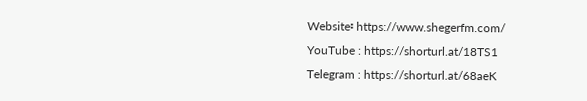Website፡ https://www.shegerfm.com/
YouTube : https://shorturl.at/18TS1
Telegram : https://shorturl.at/68aeK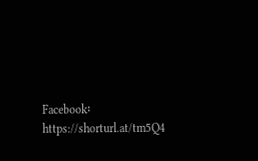Facebook፡ https://shorturl.at/tm5Q4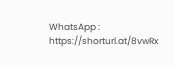WhatsApp : https://shorturl.at/8vwRx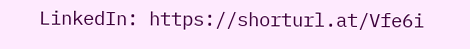LinkedIn: https://shorturl.at/Vfe6i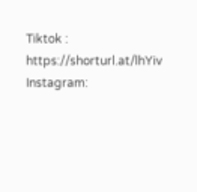Tiktok : https://shorturl.at/lhYiv
Instagram: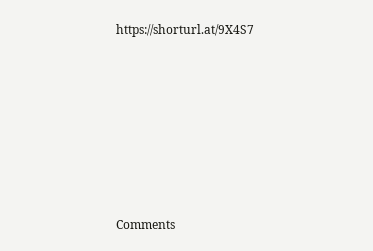https://shorturl.at/9X4S7












Comments